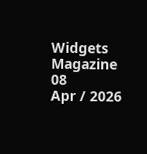Widgets Magazine
08
Apr / 2026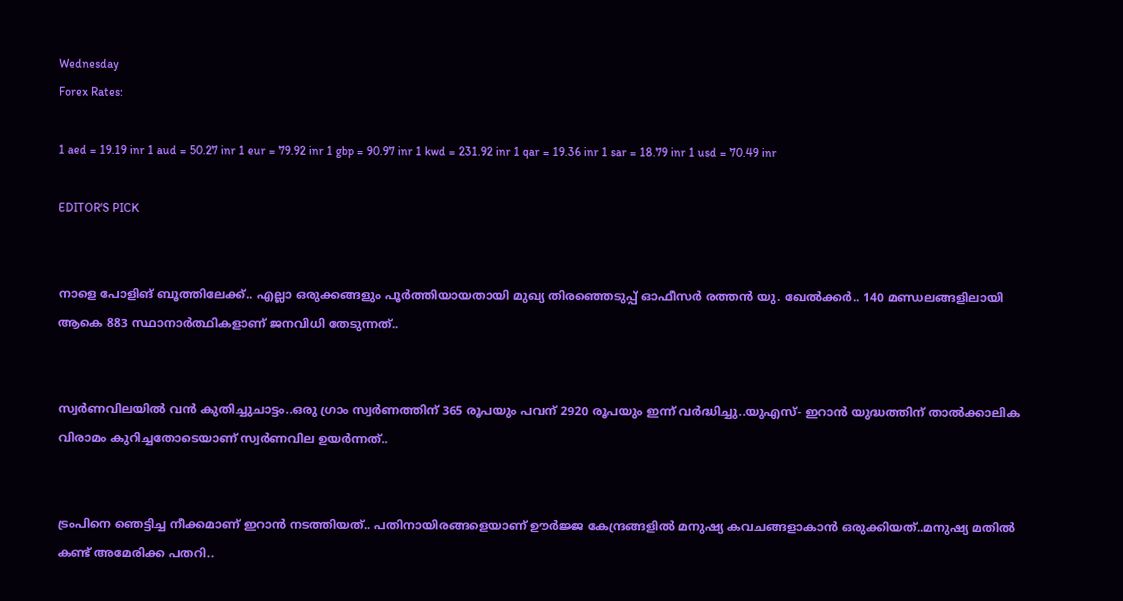Wednesday
Forex Rates:

1 aed = 19.19 inr 1 aud = 50.27 inr 1 eur = 79.92 inr 1 gbp = 90.97 inr 1 kwd = 231.92 inr 1 qar = 19.36 inr 1 sar = 18.79 inr 1 usd = 70.49 inr

EDITOR'S PICK


നാളെ പോളിങ് ബൂത്തിലേക്ക്.. എല്ലാ ഒരുക്കങ്ങളും പൂർത്തിയായതായി മുഖ്യ തിരഞ്ഞെടുപ്പ് ഓഫീസർ രത്തൻ യു. ഖേൽക്കർ.. 140 മണ്ഡലങ്ങളിലായി ആകെ 883 സ്ഥാനാർത്ഥികളാണ് ജനവിധി തേടുന്നത്..


സ്വർണവിലയിൽ വൻ കുതിച്ചുചാട്ടം..ഒരു ഗ്രാം സ്വർണത്തിന് 365 രൂപയും പവന് 2920 രൂപയും ഇന്ന് വർദ്ധിച്ചു..യുഎസ്- ഇറാൻ യുദ്ധത്തിന് താൽക്കാലിക വിരാമം കുറിച്ചതോടെയാണ് സ്വർണവില ഉയർന്നത്..


ട്രംപിനെ ഞെട്ടിച്ച നീക്കമാണ് ഇറാൻ നടത്തിയത്.. പതിനായിരങ്ങളെയാണ് ഊര്‍ജ്ജ കേന്ദ്രങ്ങളില്‍ മനുഷ്യ കവചങ്ങളാകാന്‍ ഒരുക്കിയത്..മനുഷ്യ മതിൽ കണ്ട് അമേരിക്ക പതറി..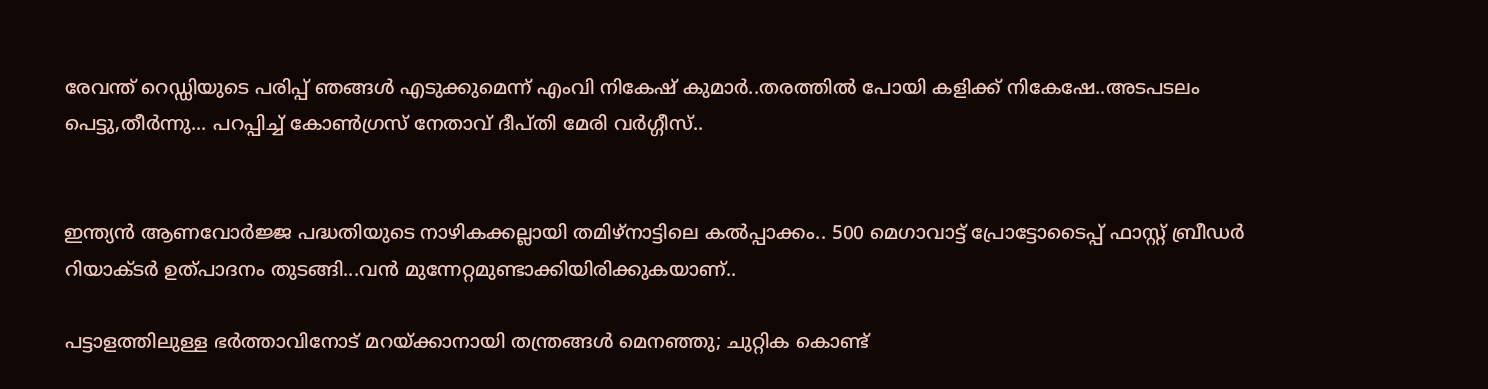രേവന്ത് റെഡ്ഡിയുടെ പരിപ്പ് ഞങ്ങൾ എടുക്കുമെന്ന് എംവി നികേഷ് കുമാർ..തരത്തിൽ പോയി കളിക്ക് നികേഷേ..അടപടലം പെട്ടു,തീർന്നു... പറപ്പിച്ച് കോൺഗ്രസ് നേതാവ് ദീപ്തി മേരി വർഗ്ഗീസ്..


ഇന്ത്യൻ ആണവോർജ്ജ പദ്ധതിയുടെ നാഴികക്കല്ലായി തമിഴ്‌നാട്ടിലെ കൽപ്പാക്കം.. 500 മെഗാവാട്ട് പ്രോട്ടോടൈപ്പ് ഫാസ്റ്റ് ബ്രീഡർ റിയാക്ടർ ഉത്പാദനം തുടങ്ങി...വൻ മുന്നേറ്റമുണ്ടാക്കിയിരിക്കുകയാണ്..

പട്ടാളത്തിലുള്ള ഭര്‍ത്താവിനോട് മറയ്ക്കാനായി തന്ത്രങ്ങള്‍ മെനഞ്ഞു; ചുറ്റിക കൊണ്ട്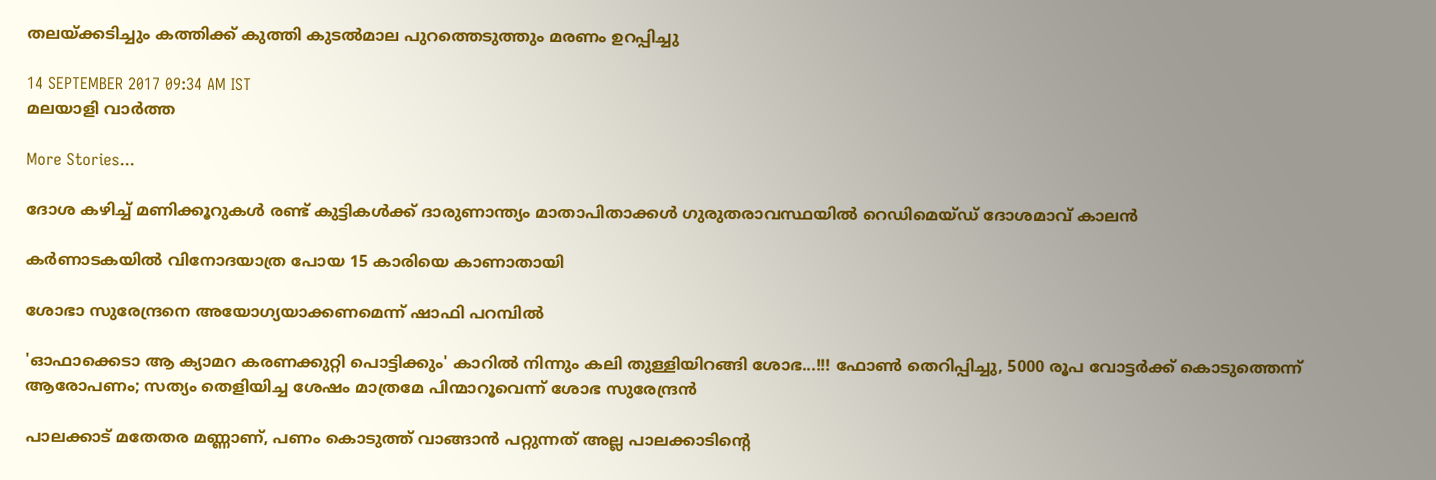തലയ്ക്കടിച്ചും കത്തിക്ക് കുത്തി കുടല്‍മാല പുറത്തെടുത്തും മരണം ഉറപ്പിച്ചു

14 SEPTEMBER 2017 09:34 AM IST
മലയാളി വാര്‍ത്ത

More Stories...

ദോശ കഴിച്ച് മണിക്കൂറുകൾ രണ്ട് കുട്ടികൾക്ക് ദാരുണാന്ത്യം മാതാപിതാക്കൾ ഗുരുതരാവസ്ഥയിൽ റെഡിമെയ്ഡ് ദോശമാവ് കാലൻ

കര്‍ണാടകയില്‍ വിനോദയാത്ര പോയ 15 കാരിയെ കാണാതായി

ശോഭാ സുരേന്ദ്രനെ അയോഗ്യയാക്കണമെന്ന് ഷാഫി പറമ്പില്‍

'ഓഫാക്കെടാ ആ ക്യാമറ കരണക്കുറ്റി പൊട്ടിക്കും' കാറിൽ നിന്നും കലി തുള്ളിയിറങ്ങി ശോഭ...!!! ഫോൺ തെറിപ്പിച്ചു, 5000 രൂപ വോട്ടർക്ക് കൊടുത്തെന്ന് ആരോപണം; സത്യം തെളിയിച്ച ശേഷം മാത്രമേ പിന്മാറൂവെന്ന് ശോഭ സുരേന്ദ്രൻ

പാലക്കാട് മതേതര മണ്ണാണ്, പണം കൊടുത്ത് വാങ്ങാൻ പറ്റുന്നത് അല്ല പാലക്കാടിന്റെ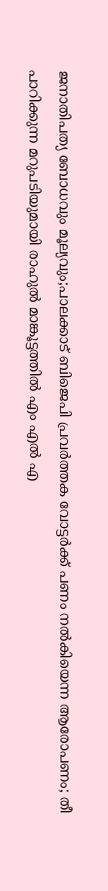ജനാതിപത്യ ബോധവും മൂല്യവും;പാലക്കാട് ബിജെപി പ്രവർത്തക വോട്ടർക്ക് പണം നൽകിയെന്ന ആരോപണം; തീ പാറിക്കുന്ന മറുപടിയുമായി രാഹുൽ മാങ്കൂട്ടത്തിൽ എം എൽ എ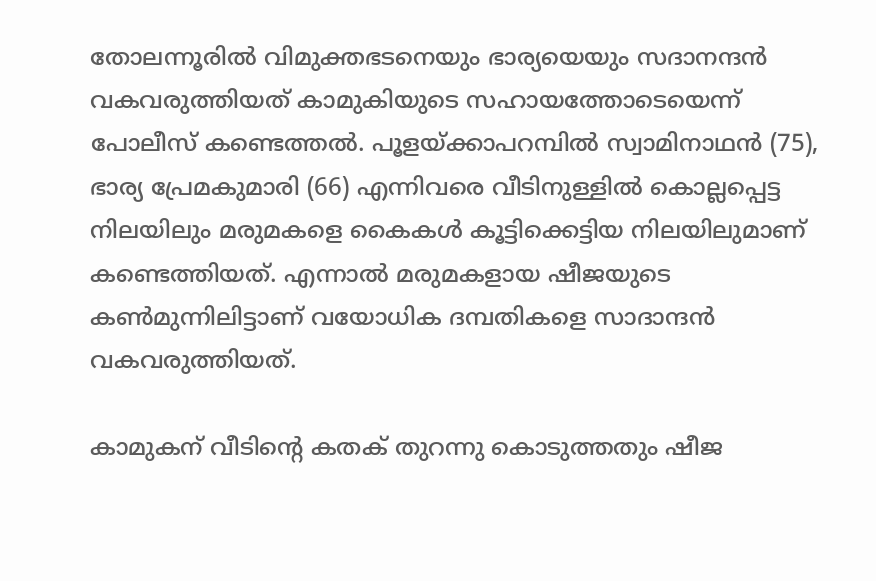തോലന്നൂരില്‍ വിമുക്തഭടനെയും ഭാര്യയെയും സദാനന്ദന്‍ വകവരുത്തിയത് കാമുകിയുടെ സഹായത്തോടെയെന്ന് പോലീസ് കണ്ടെത്തല്‍. പൂളയ്ക്കാപറമ്പില്‍ സ്വാമിനാഥന്‍ (75), ഭാര്യ പ്രേമകുമാരി (66) എന്നിവരെ വീടിനുള്ളില്‍ കൊല്ലപ്പെട്ട നിലയിലും മരുമകളെ കൈകള്‍ കൂട്ടിക്കെട്ടിയ നിലയിലുമാണ് കണ്ടെത്തിയത്. എന്നാല്‍ മരുമകളായ ഷീജയുടെ കണ്‍മുന്നിലിട്ടാണ് വയോധിക ദമ്പതികളെ സാദാന്ദന്‍ വകവരുത്തിയത്.

കാമുകന് വീടിന്റെ കതക് തുറന്നു കൊടുത്തതും ഷീജ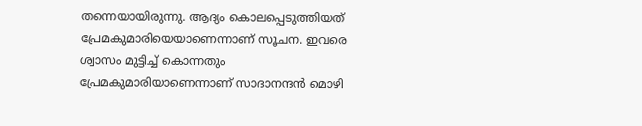തന്നെയായിരുന്നു. ആദ്യം കൊലപ്പെടുത്തിയത് പ്രേമകുമാരിയെയാണെന്നാണ് സൂചന. ഇവരെ ശ്വാസം മുട്ടിച്ച് കൊന്നതും പ്രേമകുമാരിയാണെന്നാണ് സാദാനന്ദന്‍ മൊഴി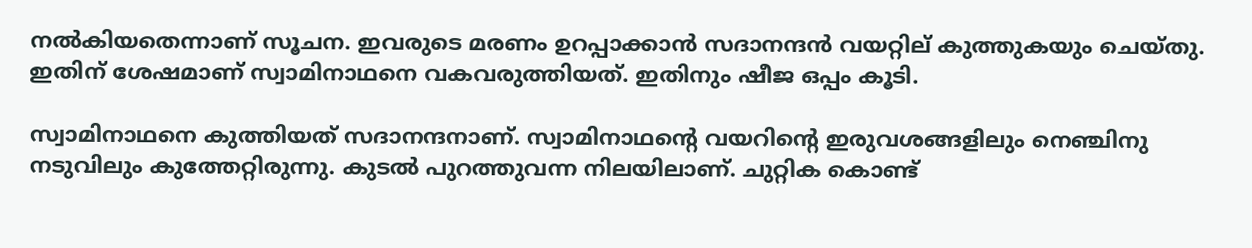നല്‍കിയതെന്നാണ് സൂചന. ഇവരുടെ മരണം ഉറപ്പാക്കാന്‍ സദാനന്ദന്‍ വയറ്റില് കുത്തുകയും ചെയ്തു. ഇതിന് ശേഷമാണ് സ്വാമിനാഥനെ വകവരുത്തിയത്. ഇതിനും ഷീജ ഒപ്പം കൂടി.

സ്വാമിനാഥനെ കുത്തിയത് സദാനന്ദനാണ്. സ്വാമിനാഥന്റെ വയറിന്റെ ഇരുവശങ്ങളിലും നെഞ്ചിനു നടുവിലും കുത്തേറ്റിരുന്നു. കുടല്‍ പുറത്തുവന്ന നിലയിലാണ്. ചുറ്റിക കൊണ്ട്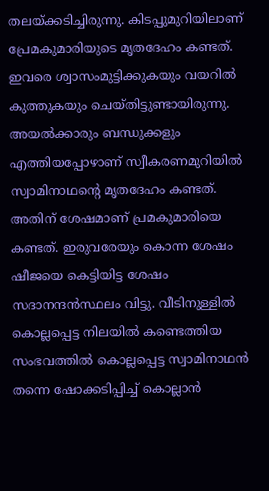തലയ്ക്കടിച്ചിരുന്നു. കിടപ്പുമുറിയിലാണ് പ്രേമകുമാരിയുടെ മൃതദേഹം കണ്ടത്. ഇവരെ ശ്വാസംമുട്ടിക്കുകയും വയറില്‍ കുത്തുകയും ചെയ്തിട്ടുണ്ടായിരുന്നു. അയല്‍ക്കാരും ബന്ധുക്കളും എത്തിയപ്പോഴാണ് സ്വീകരണമുറിയില്‍ സ്വാമിനാഥന്റെ മൃതദേഹം കണ്ടത്. അതിന് ശേഷമാണ് പ്രമകുമാരിയെ കണ്ടത്. ഇരുവരേയും കൊന്ന ശേഷം ഷീജയെ കെട്ടിയിട്ട ശേഷം സദാനന്ദന്‍സ്ഥലം വിട്ടു. വീടിനുള്ളില്‍ കൊല്ലപ്പെട്ട നിലയില്‍ കണ്ടെത്തിയ സംഭവത്തില്‍ കൊല്ലപ്പെട്ട സ്വാമിനാഥന്‍ തന്നെ ഷോക്കടിപ്പിച്ച് കൊല്ലാന്‍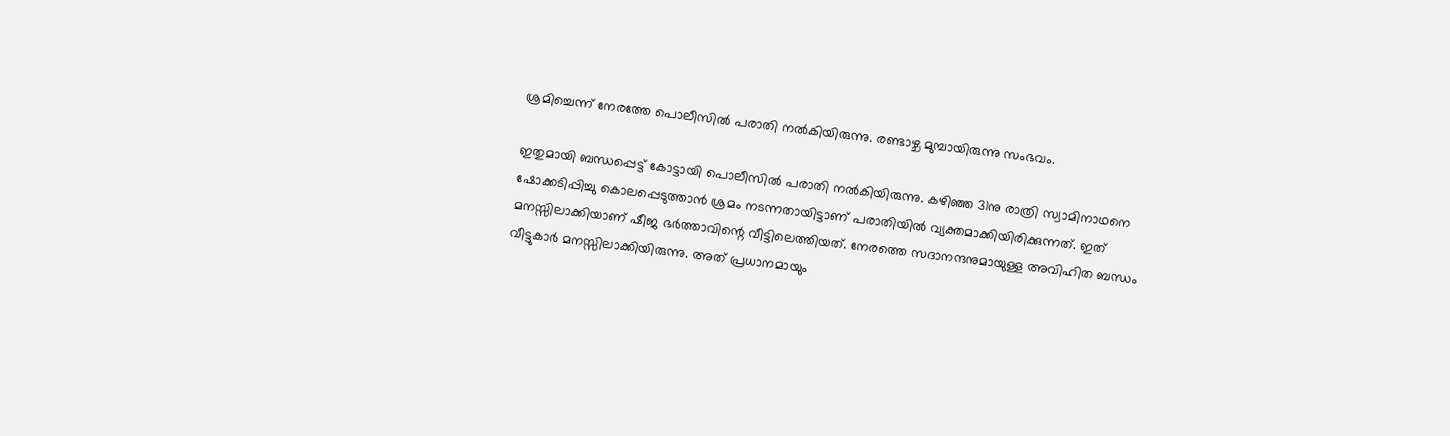ശ്രമിച്ചെന്ന് നേരത്തേ പൊലീസില്‍ പരാതി നല്‍കിയിരുന്നു. രണ്ടാഴ്ച മുമ്പായിരുന്നു സംഭവം.

ഇതുമായി ബന്ധപ്പെട്ട് കോട്ടായി പൊലീസില്‍ പരാതി നല്‍കിയിരുന്നു. കഴിഞ്ഞ 31നു രാത്രി സ്വാമിനാഥനെ ഷോക്കടിപ്പിച്ചു കൊലപ്പെടുത്താന്‍ ശ്രമം നടന്നതായിട്ടാണ് പരാതിയില്‍ വ്യക്തമാക്കിയിരിക്കുന്നത്. ഇത് മനസ്സിലാക്കിയാണ് ഷീജ ഭര്‍ത്താവിന്റെ വീട്ടിലെത്തിയത്. നേരത്തെ സദാനന്ദനുമായുള്ള അവിഹിത ബന്ധം വീട്ടുകാര്‍ മനസ്സിലാക്കിയിരുന്നു. അത് പ്രധാനമായും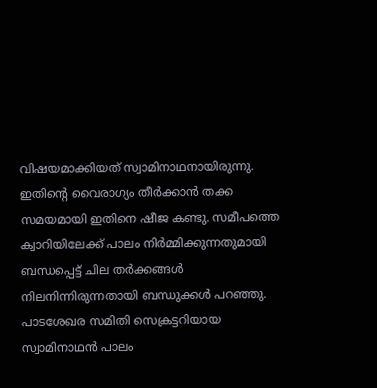വിഷയമാക്കിയത് സ്വാമിനാഥനായിരുന്നു. ഇതിന്റെ വൈരാഗ്യം തീര്‍ക്കാന്‍ തക്ക സമയമായി ഇതിനെ ഷീജ കണ്ടു. സമീപത്തെ ക്വാറിയിലേക്ക് പാലം നിര്‍മ്മിക്കുന്നതുമായി ബന്ധപ്പെട്ട് ചില തര്‍ക്കങ്ങള്‍ നിലനിന്നിരുന്നതായി ബന്ധുക്കള്‍ പറഞ്ഞു. പാടശേഖര സമിതി സെക്രട്ടറിയായ സ്വാമിനാഥന്‍ പാലം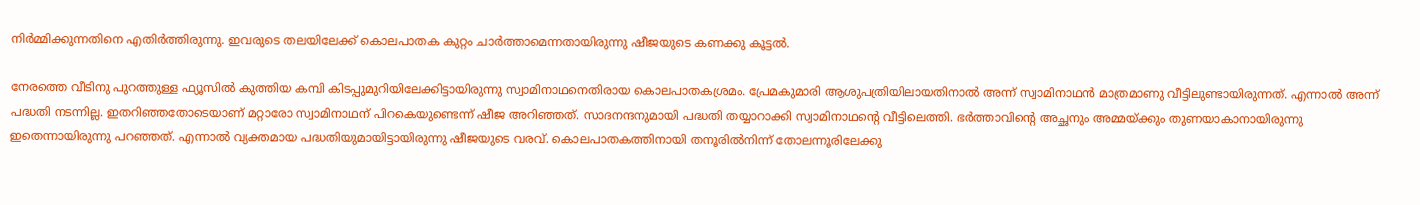നിര്‍മ്മിക്കുന്നതിനെ എതിര്‍ത്തിരുന്നു. ഇവരുടെ തലയിലേക്ക് കൊലപാതക കുറ്റം ചാര്‍ത്താമെന്നതായിരുന്നു ഷീജയുടെ കണക്കു കൂട്ടല്‍.

നേരത്തെ വീടിനു പുറത്തുള്ള ഫ്യൂസില്‍ കുത്തിയ കമ്പി കിടപ്പുമുറിയിലേക്കിട്ടായിരുന്നു സ്വാമിനാഥനെതിരായ കൊലപാതകശ്രമം. പ്രേമകുമാരി ആശുപത്രിയിലായതിനാല്‍ അന്ന് സ്വാമിനാഥന്‍ മാത്രമാണു വീട്ടിലുണ്ടായിരുന്നത്. എന്നാല്‍ അന്ന് പദ്ധതി നടന്നില്ല. ഇതറിഞ്ഞതോടെയാണ് മറ്റാരോ സ്വാമിനാഥന് പിറകെയുണ്ടെന്ന് ഷീജ അറിഞ്ഞത്. സാദനന്ദനുമായി പദ്ധതി തയ്യാറാക്കി സ്വാമിനാഥന്റെ വീട്ടിലെത്തി. ഭര്‍ത്താവിന്റെ അച്ഛനും അമ്മയ്ക്കും തുണയാകാനായിരുന്നു ഇതെന്നായിരുന്നു പറഞ്ഞത്. എന്നാല്‍ വ്യക്തമായ പദ്ധതിയുമായിട്ടായിരുന്നു ഷീജയുടെ വരവ്. കൊലപാതകത്തിനായി തനൂരില്‍നിന്ന് തോലന്നൂരിലേക്കു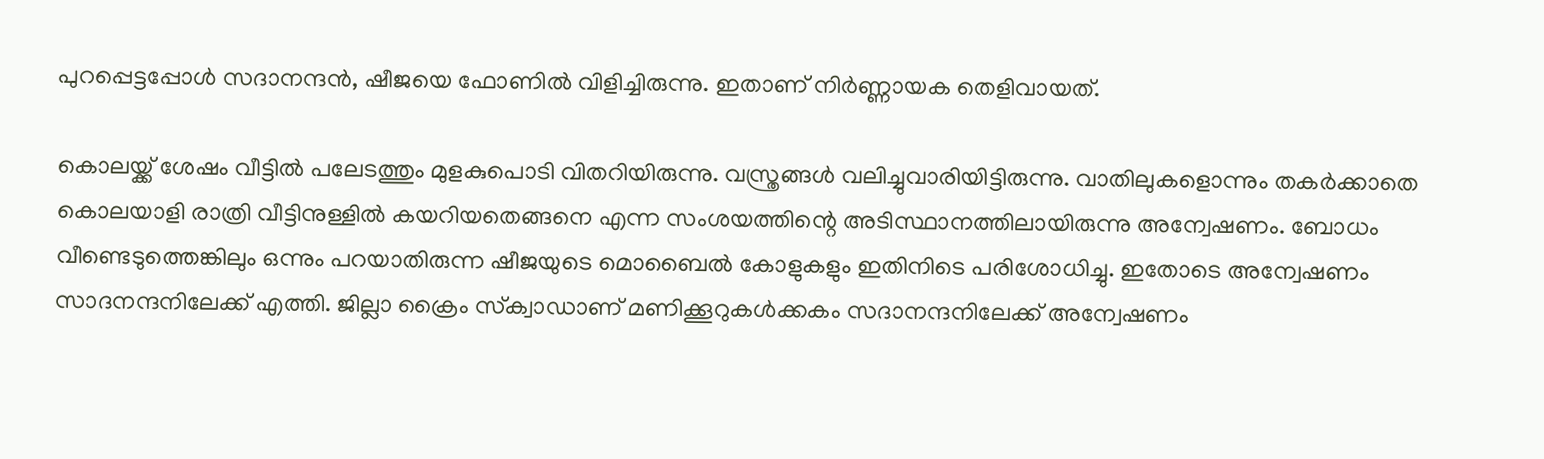പുറപ്പെട്ടപ്പോള്‍ സദാനന്ദന്‍, ഷീജയെ ഫോണില്‍ വിളിച്ചിരുന്നു. ഇതാണ് നിര്‍ണ്ണായക തെളിവായത്.

കൊലയ്ക്ക് ശേഷം വീട്ടില്‍ പലേടത്തും മുളകുപൊടി വിതറിയിരുന്നു. വസ്ത്രങ്ങള്‍ വലിച്ചുവാരിയിട്ടിരുന്നു. വാതിലുകളൊന്നും തകര്‍ക്കാതെ കൊലയാളി രാത്രി വീട്ടിനുള്ളില്‍ കയറിയതെങ്ങനെ എന്ന സംശയത്തിന്റെ അടിസ്ഥാനത്തിലായിരുന്നു അന്വേഷണം. ബോധം വീണ്ടെടുത്തെങ്കിലും ഒന്നും പറയാതിരുന്ന ഷീജയുടെ മൊബൈല്‍ കോളുകളും ഇതിനിടെ പരിശോധിച്ചു. ഇതോടെ അന്വേഷണം സാദനന്ദനിലേക്ക് എത്തി. ജില്ലാ ക്രൈം സ്‌ക്വാഡാണ് മണിക്കൂറുകള്‍ക്കകം സദാനന്ദനിലേക്ക് അന്വേഷണം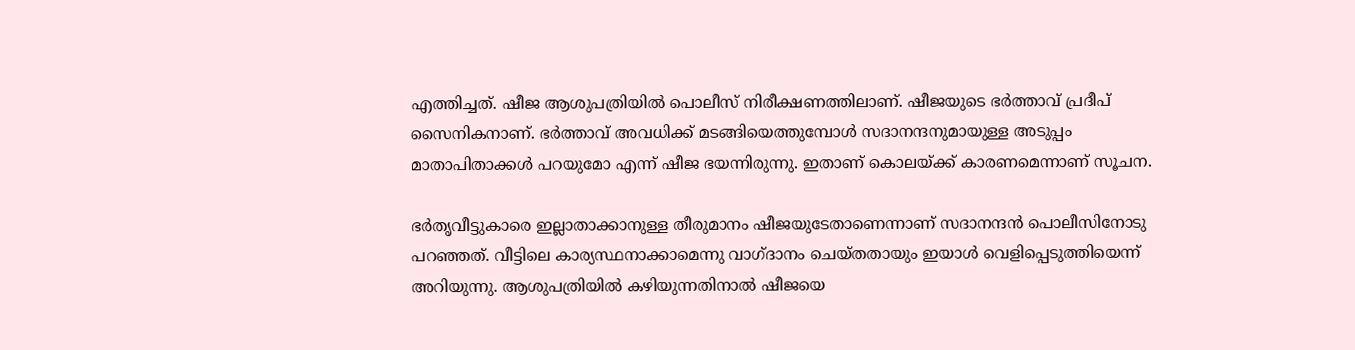എത്തിച്ചത്. ഷീജ ആശുപത്രിയില്‍ പൊലീസ് നിരീക്ഷണത്തിലാണ്. ഷീജയുടെ ഭര്‍ത്താവ് പ്രദീപ് സൈനികനാണ്. ഭര്‍ത്താവ് അവധിക്ക് മടങ്ങിയെത്തുമ്പോള്‍ സദാനന്ദനുമായുള്ള അടുപ്പം മാതാപിതാക്കള്‍ പറയുമോ എന്ന് ഷീജ ഭയന്നിരുന്നു. ഇതാണ് കൊലയ്ക്ക് കാരണമെന്നാണ് സൂചന.

ഭര്‍തൃവീട്ടുകാരെ ഇല്ലാതാക്കാനുള്ള തീരുമാനം ഷീജയുടേതാണെന്നാണ് സദാനന്ദന്‍ പൊലീസിനോടു പറഞ്ഞത്. വീട്ടിലെ കാര്യസ്ഥനാക്കാമെന്നു വാഗ്ദാനം ചെയ്തതായും ഇയാള്‍ വെളിപ്പെടുത്തിയെന്ന് അറിയുന്നു. ആശുപത്രിയില്‍ കഴിയുന്നതിനാല്‍ ഷീജയെ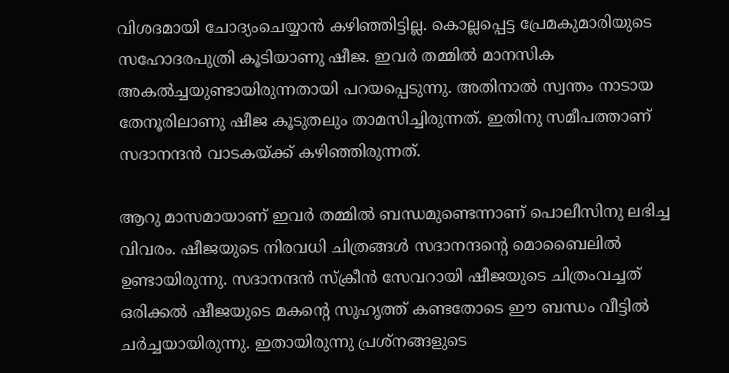വിശദമായി ചോദ്യംചെയ്യാന്‍ കഴിഞ്ഞിട്ടില്ല. കൊല്ലപ്പെട്ട പ്രേമകുമാരിയുടെ സഹോദരപുത്രി കൂടിയാണു ഷീജ. ഇവര്‍ തമ്മില്‍ മാനസിക അകല്‍ച്ചയുണ്ടായിരുന്നതായി പറയപ്പെടുന്നു. അതിനാല്‍ സ്വന്തം നാടായ തേനൂരിലാണു ഷീജ കൂടുതലും താമസിച്ചിരുന്നത്. ഇതിനു സമീപത്താണ് സദാനന്ദന്‍ വാടകയ്ക്ക് കഴിഞ്ഞിരുന്നത്.

ആറു മാസമായാണ് ഇവര്‍ തമ്മില്‍ ബന്ധമുണ്ടെന്നാണ് പൊലീസിനു ലഭിച്ച വിവരം. ഷീജയുടെ നിരവധി ചിത്രങ്ങള്‍ സദാനന്ദന്റെ മൊബൈലില്‍ ഉണ്ടായിരുന്നു. സദാനന്ദന്‍ സ്‌ക്രീന്‍ സേവറായി ഷീജയുടെ ചിത്രംവച്ചത് ഒരിക്കല്‍ ഷീജയുടെ മകന്റെ സുഹൃത്ത് കണ്ടതോടെ ഈ ബന്ധം വീട്ടില്‍ ചര്‍ച്ചയായിരുന്നു. ഇതായിരുന്നു പ്രശ്‌നങ്ങളുടെ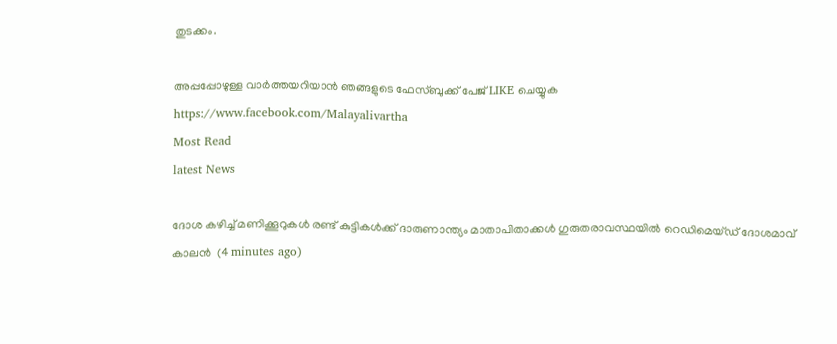തുടക്കം.

അപ്പപ്പോഴുള്ള വാര്‍ത്തയറിയാന്‍ ഞങ്ങളുടെ ഫേസ്‌ബുക്ക്‌ പേജ് LIKE ചെയ്യുക
https://www.facebook.com/Malayalivartha
Most Read
latest News

ദോശ കഴിച്ച് മണിക്കൂറുകൾ രണ്ട് കുട്ടികൾക്ക് ദാരുണാന്ത്യം മാതാപിതാക്കൾ ഗുരുതരാവസ്ഥയിൽ റെഡിമെയ്ഡ് ദോശമാവ് കാലൻ  (4 minutes ago)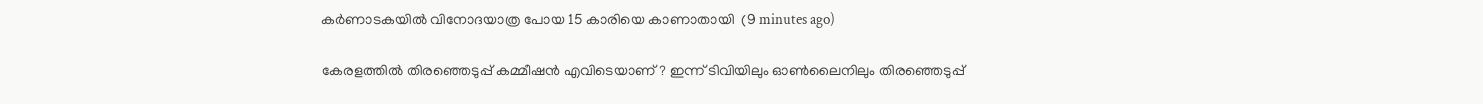കര്‍ണാടകയില്‍ വിനോദയാത്ര പോയ 15 കാരിയെ കാണാതായി  (9 minutes ago)

കേരളത്തില്‍ തിരഞ്ഞെടുപ്പ് കമ്മീഷന്‍ എവിടെയാണ്? ഇന്ന് ടിവിയിലും ഓണ്‍ലൈനിലും തിരഞ്ഞെടുപ്പ്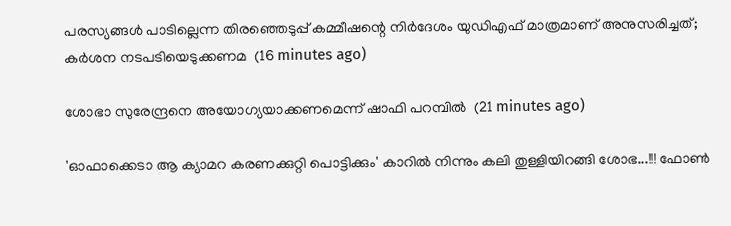പരസ്യങ്ങള്‍ പാടില്ലെന്ന തിരഞ്ഞെടുപ്പ് കമ്മീഷന്റെ നിര്‍ദേശം യുഡിഎഫ് മാത്രമാണ് അനുസരിച്ചത്; കര്‍ശന നടപടിയെടുക്കണമ  (16 minutes ago)

ശോഭാ സുരേന്ദ്രനെ അയോഗ്യയാക്കണമെന്ന് ഷാഫി പറമ്പില്‍  (21 minutes ago)

'ഓഫാക്കെടാ ആ ക്യാമറ കരണക്കുറ്റി പൊട്ടിക്കും' കാറിൽ നിന്നും കലി തുള്ളിയിറങ്ങി ശോഭ...!!! ഫോൺ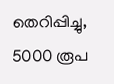തെറിപ്പിച്ചു, 5000 രൂപ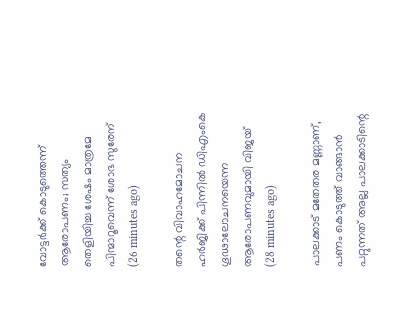വോട്ടർക്ക് കൊടുത്തെന്ന് ആരോപണം; സത്യം തെളിയിച്ച ശേഷം മാത്രമേ പിന്മാറൂവെന്ന് ശോഭ സുരേന്  (26 minutes ago)

തന്റെ വിവാഹമോചന ഹര്‍ജിക്ക് പിന്നില്‍ ഡിഎംകെ ഗൂഢാലോചനയെന്ന ആരോപണവുമായി വിജയ്  (28 minutes ago)

പാലക്കാട് മതേതര മണ്ണാണ്, പണം കൊടുത്ത് വാങ്ങാൻ പറ്റുന്നത് അല്ല പാലക്കാടിന്റെ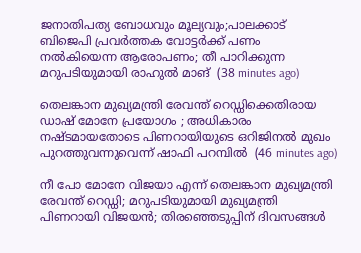ജനാതിപത്യ ബോധവും മൂല്യവും;പാലക്കാട് ബിജെപി പ്രവർത്തക വോട്ടർക്ക് പണം നൽകിയെന്ന ആരോപണം; തീ പാറിക്കുന്ന മറുപടിയുമായി രാഹുൽ മാങ്  (38 minutes ago)

തെലങ്കാന മുഖ്യമന്ത്രി രേവന്ത് റെഡ്ഡിക്കെതിരായ ഡാഷ് മോനേ പ്രയോഗം ; അധികാരം നഷ്ടമായതോടെ പിണറായിയുടെ ഒറിജിനൽ മുഖം പുറത്തുവന്നുവെന്ന് ഷാഫി പറമ്പിൽ  (46 minutes ago)

നീ പോ മോനേ വിജയാ എന്ന് തെലങ്കാന മുഖ്യമന്ത്രി രേവന്ത് റെഡ്ഡി; മറുപടിയുമായി മുഖ്യമന്ത്രി പിണറായി വിജയൻ; തിരഞ്ഞെടുപ്പിന് ദിവസങ്ങൾ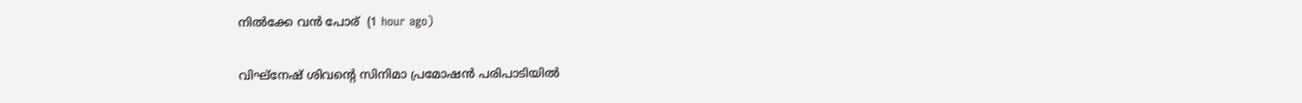നിൽക്കേ വൻ പോര്  (1 hour ago)

വിഘ്‌നേഷ് ശിവന്റെ സിനിമാ പ്രമോഷന്‍ പരിപാടിയില്‍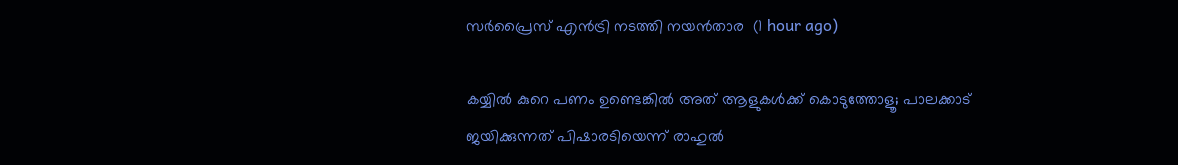സര്‍പ്രൈസ് എന്‍ട്രി നടത്തി നയന്‍താര  (1 hour ago)

കയ്യില്‍ കുറെ പണം ഉണ്ടെങ്കില്‍ അത് ആളുകള്‍ക്ക് കൊടുത്തോളൂ; പാലക്കാട് ജയിക്കുന്നത് പിഷാരടിയെന്ന് രാഹുല്‍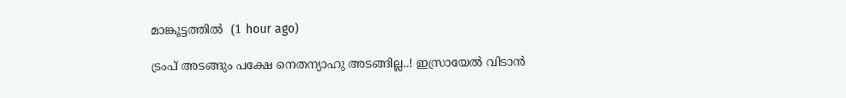മാങ്കൂട്ടത്തില്‍  (1 hour ago)

ട്രംപ് അടങ്ങും പക്ഷേ നെതന്യാഹു അടങ്ങില്ല..! ഇസ്രായേൽ വിടാൻ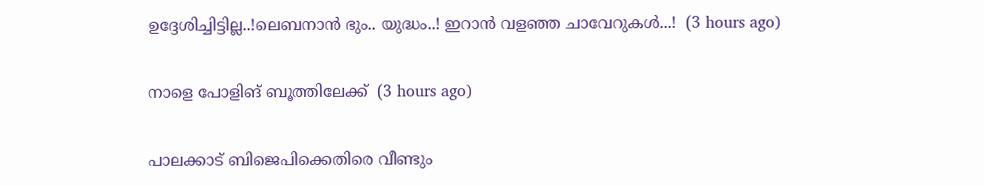ഉദ്ദേശിച്ചിട്ടില്ല..!ലെബനാൻ ഭും.. യുദ്ധം..! ഇറാൻ വളഞ്ഞ ചാവേറുകൾ...!  (3 hours ago)

നാളെ പോളിങ് ബൂത്തിലേക്ക്  (3 hours ago)

പാലക്കാട് ബിജെപിക്കെതിരെ വീണ്ടും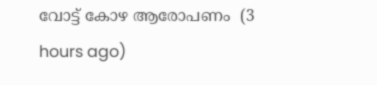വോട്ട് കോഴ ആരോപണം  (3 hours ago)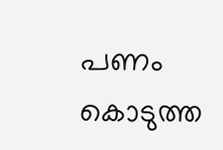പണം കൊടുത്ത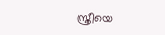സ്ത്രീയെ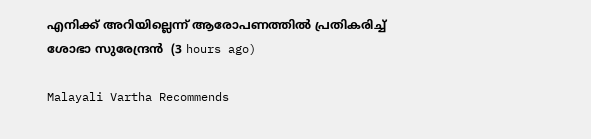എനിക്ക് അറിയില്ലെന്ന് ആരോപണത്തില്‍ പ്രതികരിച്ച് ശോഭാ സുരേന്ദ്രന്‍  (3 hours ago)

Malayali Vartha Recommends